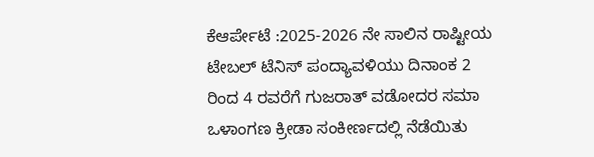ಕೆಆರ್ಪೇಟೆ :2025-2026 ನೇ ಸಾಲಿನ ರಾಷ್ಟೀಯ ಟೇಬಲ್ ಟೆನಿಸ್ ಪಂದ್ಯಾವಳಿಯು ದಿನಾಂಕ 2 ರಿಂದ 4 ರವರೆಗೆ ಗುಜರಾತ್ ವಡೋದರ ಸಮಾ ಒಳಾಂಗಣ ಕ್ರೀಡಾ ಸಂಕೀರ್ಣದಲ್ಲಿ ನೆಡೆಯಿತು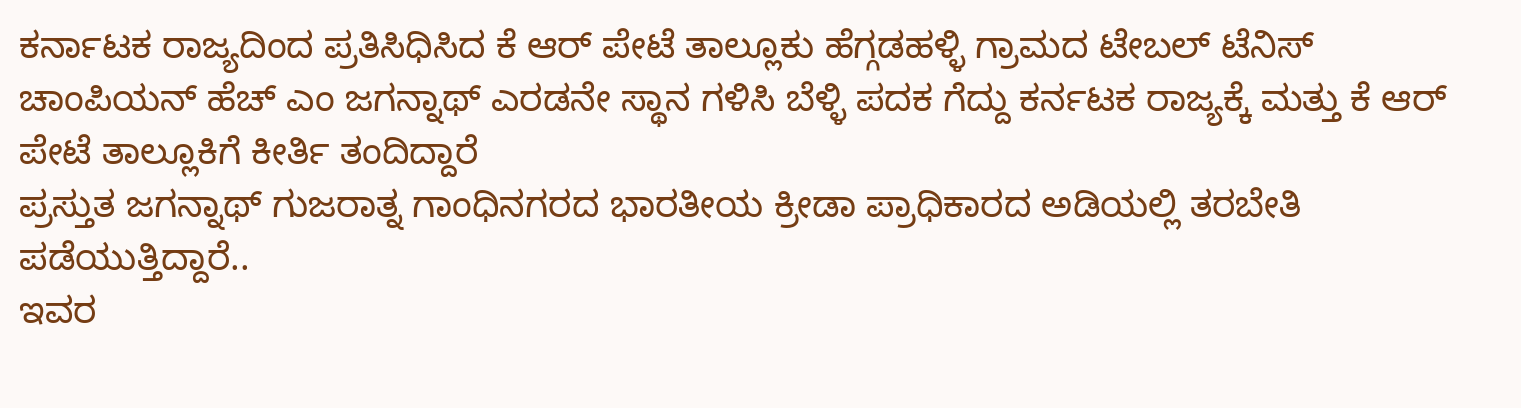ಕರ್ನಾಟಕ ರಾಜ್ಯದಿಂದ ಪ್ರತಿಸಿಧಿಸಿದ ಕೆ ಆರ್ ಪೇಟೆ ತಾಲ್ಲೂಕು ಹೆಗ್ಗಡಹಳ್ಳಿ ಗ್ರಾಮದ ಟೇಬಲ್ ಟೆನಿಸ್ ಚಾಂಪಿಯನ್ ಹೆಚ್ ಎಂ ಜಗನ್ನಾಥ್ ಎರಡನೇ ಸ್ಥಾನ ಗಳಿಸಿ ಬೆಳ್ಳಿ ಪದಕ ಗೆದ್ದು ಕರ್ನಟಕ ರಾಜ್ಯಕ್ಕೆ ಮತ್ತು ಕೆ ಆರ್ ಪೇಟೆ ತಾಲ್ಲೂಕಿಗೆ ಕೀರ್ತಿ ತಂದಿದ್ದಾರೆ
ಪ್ರಸ್ತುತ ಜಗನ್ನಾಥ್ ಗುಜರಾತ್ನ ಗಾಂಧಿನಗರದ ಭಾರತೀಯ ಕ್ರೀಡಾ ಪ್ರಾಧಿಕಾರದ ಅಡಿಯಲ್ಲಿ ತರಬೇತಿ ಪಡೆಯುತ್ತಿದ್ದಾರೆ..
ಇವರ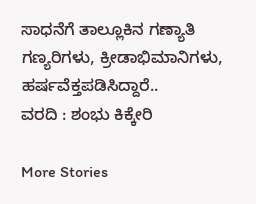ಸಾಧನೆಗೆ ತಾಲ್ಲೂಕಿನ ಗಣ್ಯಾತಿ ಗಣ್ಯರಿಗಳು, ಕ್ರೀಡಾಭಿಮಾನಿಗಳು, ಹರ್ಷವೆಕ್ತಪಡಿಸಿದ್ದಾರೆ..
ವರದಿ : ಶಂಭು ಕಿಕ್ಕೇರಿ

More Stories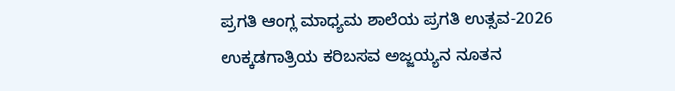ಪ್ರಗತಿ ಆಂಗ್ಲ ಮಾಧ್ಯಮ ಶಾಲೆಯ ಪ್ರಗತಿ ಉತ್ಸವ-2026
ಉಕ್ಕಡಗಾತ್ರಿಯ ಕರಿಬಸವ ಅಜ್ಜಯ್ಯನ ನೂತನ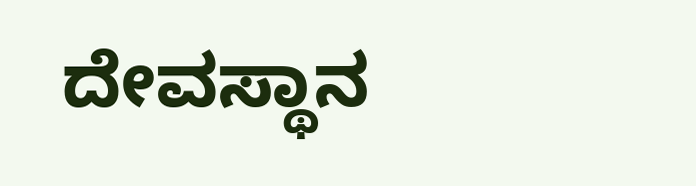ದೇವಸ್ಥಾನ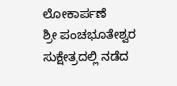ಲೋಕಾರ್ಪಣೆ
ಶ್ರೀ ಪಂಚಭೂತೇಶ್ವರ ಸುಕ್ಷೇತ್ರದಲ್ಲಿ ನಡೆದ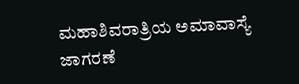ಮಹಾಶಿವರಾತ್ರಿಯ ಅಮಾವಾಸ್ಯೆ ಜಾಗರಣೆ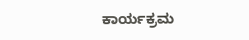ಕಾರ್ಯಕ್ರಮ